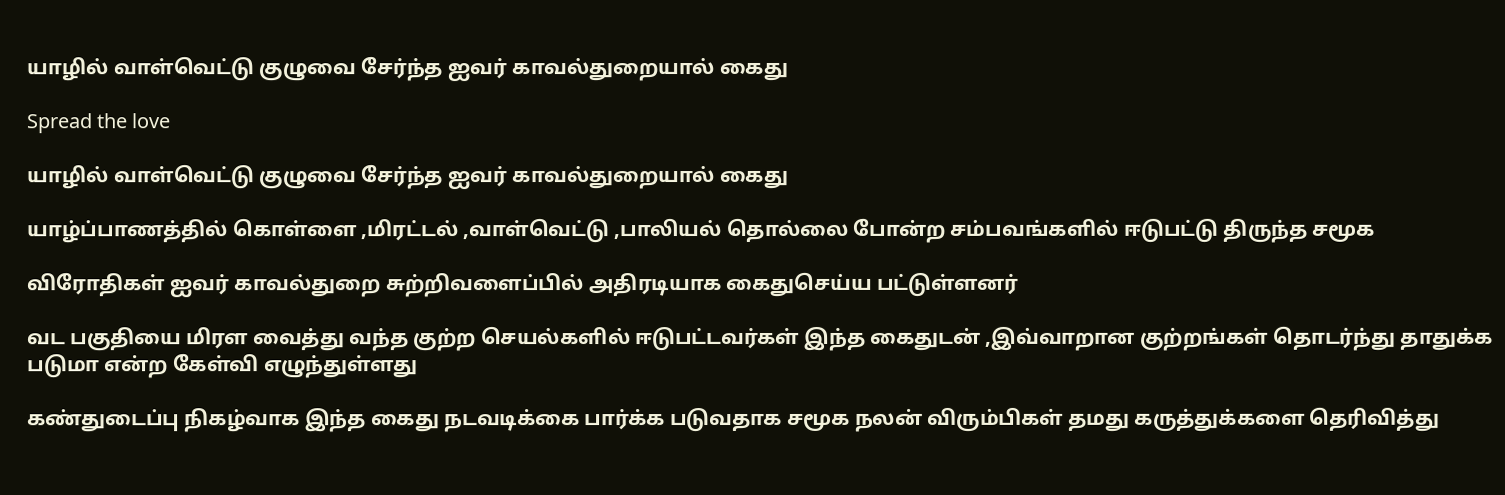யாழில் வாள்வெட்டு குழுவை சேர்ந்த ஐவர் காவல்துறையால் கைது

Spread the love

யாழில் வாள்வெட்டு குழுவை சேர்ந்த ஐவர் காவல்துறையால் கைது

யாழ்ப்பாணத்தில் கொள்ளை ,மிரட்டல் ,வாள்வெட்டு ,பாலியல் தொல்லை போன்ற சம்பவங்களில் ஈடுபட்டு திருந்த சமூக

விரோதிகள் ஐவர் காவல்துறை சுற்றிவளைப்பில் அதிரடியாக கைதுசெய்ய பட்டுள்ளனர்

வட பகுதியை மிரள வைத்து வந்த குற்ற செயல்களில் ஈடுபட்டவர்கள் இந்த கைதுடன் ,இவ்வாறான குற்றங்கள் தொடர்ந்து தாதுக்க படுமா என்ற கேள்வி எழுந்துள்ளது

கண்துடைப்பு நிகழ்வாக இந்த கைது நடவடிக்கை பார்க்க படுவதாக சமூக நலன் விரும்பிகள் தமது கருத்துக்களை தெரிவித்து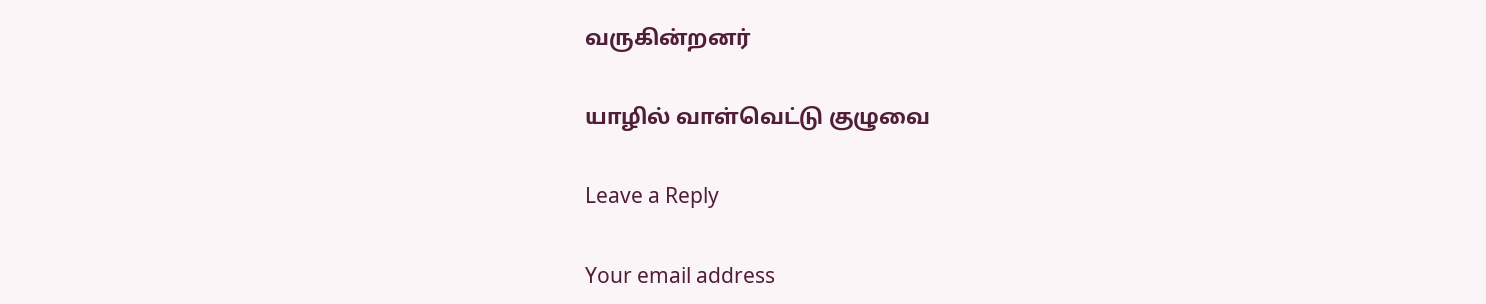வருகின்றனர்

யாழில் வாள்வெட்டு குழுவை

Leave a Reply

Your email address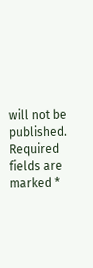will not be published. Required fields are marked *